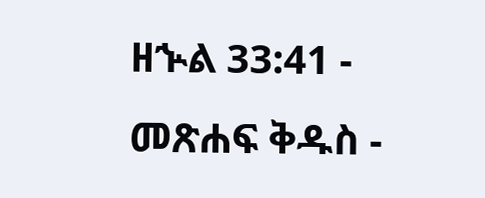ዘኍል 33:41 - መጽሐፍ ቅዱስ -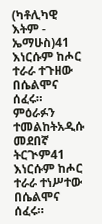(ካቶሊካዊ እትም - ኤማሁስ)41 እነርሱም ከሖር ተራራ ተጉዘው በሴልሞና ሰፈሩ። ምዕራፉን ተመልከትአዲሱ መደበኛ ትርጒም41 እነርሱም ከሖር ተራራ ተነሥተው በሴልሞና ሰፈሩ።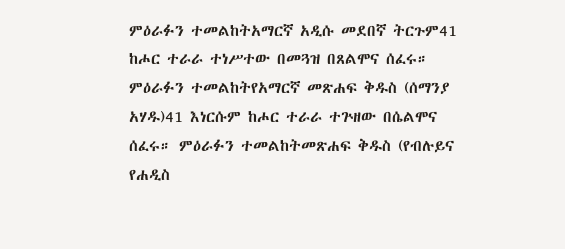ምዕራፉን ተመልከትአማርኛ አዲሱ መደበኛ ትርጉም41 ከሖር ተራራ ተነሥተው በመጓዝ በጸልሞና ሰፈሩ። ምዕራፉን ተመልከትየአማርኛ መጽሐፍ ቅዱስ (ሰማንያ አሃዱ)41 እነርሱም ከሖር ተራራ ተጕዘው በሴልሞና ሰፈሩ። ምዕራፉን ተመልከትመጽሐፍ ቅዱስ (የብሉይና የሐዲስ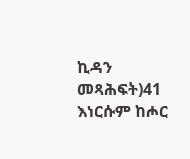ኪዳን መጻሕፍት)41 እነርሱም ከሖር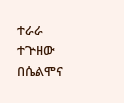ተራራ ተጕዘው በሴልሞና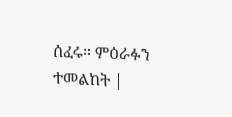ሰፈሩ። ምዕራፉን ተመልከት |